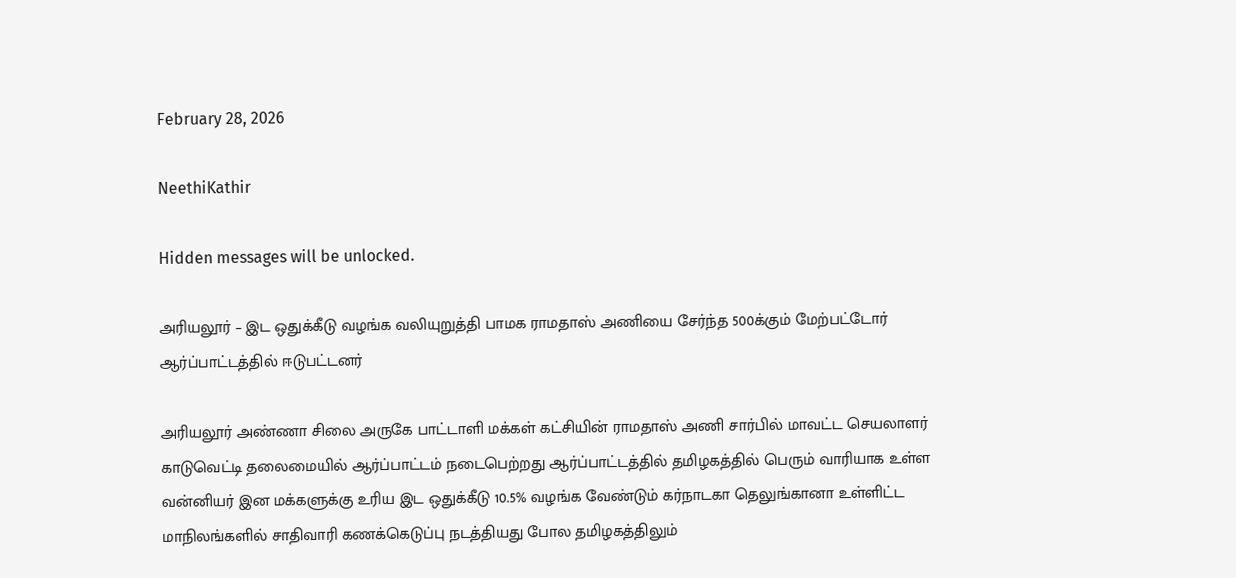February 28, 2026

NeethiKathir

Hidden messages will be unlocked.

அரியலூர் – இட ஒதுக்கீடு வழங்க வலியுறுத்தி பாமக ராமதாஸ் அணியை சேர்ந்த 500க்கும் மேற்பட்டோர் ஆர்ப்பாட்டத்தில் ஈடுபட்டனர்

அரியலூர் அண்ணா சிலை அருகே பாட்டாளி மக்கள் கட்சியின் ராமதாஸ் அணி சார்பில் மாவட்ட செயலாளர் காடுவெட்டி தலைமையில் ஆர்ப்பாட்டம் நடைபெற்றது ஆர்ப்பாட்டத்தில் தமிழகத்தில் பெரும் வாரியாக உள்ள வன்னியர் இன மக்களுக்கு உரிய இட ஒதுக்கீடு 10.5% வழங்க வேண்டும் கர்நாடகா தெலுங்கானா உள்ளிட்ட மாநிலங்களில் சாதிவாரி கணக்கெடுப்பு நடத்தியது போல தமிழகத்திலும்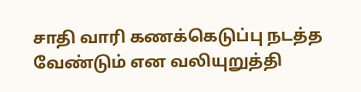சாதி வாரி கணக்கெடுப்பு நடத்த வேண்டும் என வலியுறுத்தி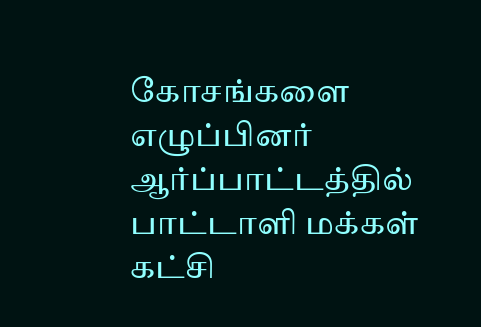கோசங்களை எழுப்பினர் ஆர்ப்பாட்டத்தில் பாட்டாளி மக்கள் கட்சி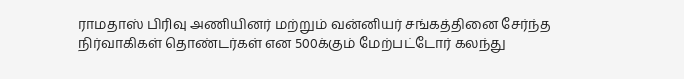ராமதாஸ் பிரிவு அணியினர் மற்றும் வன்னியர் சங்கத்தினை சேர்ந்த நிர்வாகிகள் தொண்டர்கள் என 500க்கும் மேற்பட்டோர் கலந்து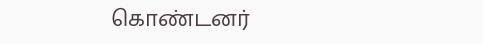கொண்டனர்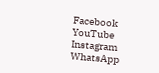Facebook
YouTube
Instagram
WhatsApp